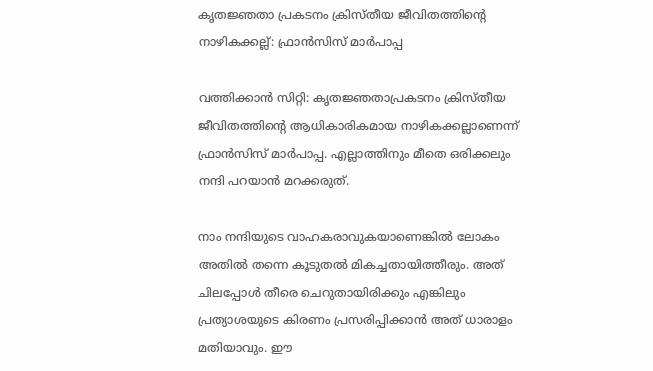കൃതജ്ഞതാ പ്രകടനം ക്രിസ്തീയ ജീവിതത്തിന്റെ നാഴികക്കല്ല്: ഫ്രാന്‍സിസ് മാര്‍പാപ്പ

വത്തിക്കാന്‍ സിറ്റി: കൃതജ്ഞതാപ്രകടനം ക്രിസ്തീയ ജീവിതത്തിന്റെ ആധികാരികമായ നാഴികക്കല്ലാണെന്ന് ഫ്രാന്‍സിസ് മാര്‍പാപ്പ. എല്ലാത്തിനും മീതെ ഒരിക്കലും നന്ദി പറയാന്‍ മറക്കരുത്.

നാം നന്ദിയുടെ വാഹകരാവുകയാണെങ്കില്‍ ലോകം അതില്‍ തന്നെ കൂടുതല്‍ മികച്ചതായിത്തീരും. അത് ചിലപ്പോള്‍ തീരെ ചെറുതായിരിക്കും എങ്കിലും പ്രത്യാശയുടെ കിരണം പ്രസരിപ്പിക്കാന്‍ അത് ധാരാളം മതിയാവും. ഈ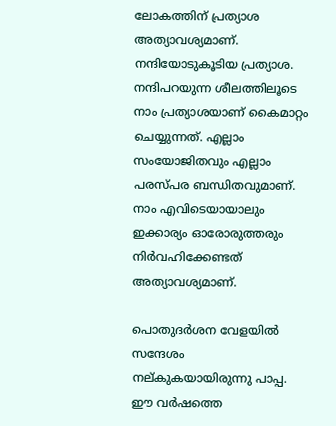ലോകത്തിന് പ്രത്യാശ അത്യാവശ്യമാണ്. നന്ദിയോടുകൂടിയ പ്രത്യാശ. നന്ദിപറയുന്ന ശീലത്തിലൂടെ നാം പ്രത്യാശയാണ് കൈമാറ്റം ചെയ്യുന്നത്. എല്ലാം സംയോജിതവും എല്ലാം പരസ്പര ബന്ധിതവുമാണ്. നാം എവിടെയായാലും ഇക്കാര്യം ഓരോരുത്തരും നിര്‍വഹിക്കേണ്ടത് അത്യാവശ്യമാണ്.

പൊതുദര്‍ശന വേളയില്‍ സന്ദേശം നല്കുകയായിരുന്നു പാപ്പ. ഈ വര്‍ഷത്തെ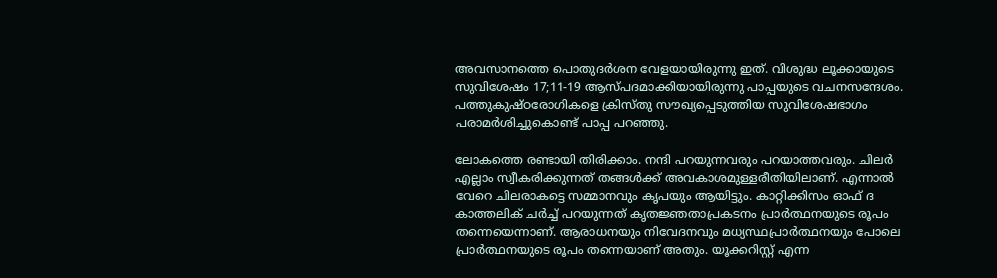അവസാനത്തെ പൊതുദര്‍ശന വേളയായിരുന്നു ഇത്. വിശുദ്ധ ലൂക്കായുടെ സുവിശേഷം 17;11-19 ആസ്പദമാക്കിയായിരുന്നു പാപ്പയുടെ വചനസന്ദേശം. പത്തുകുഷ്ഠരോഗികളെ ക്രിസ്തു സൗഖ്യപ്പെടുത്തിയ സുവിശേഷഭാഗം പരാമര്‍ശിച്ചുകൊണ്ട് പാപ്പ പറഞ്ഞു.

ലോകത്തെ രണ്ടായി തിരിക്കാം. നന്ദി പറയുന്നവരും പറയാത്തവരും. ചിലര്‍ എല്ലാം സ്വീകരിക്കുന്നത് തങ്ങള്‍ക്ക് അവകാശമുള്ളരീതിയിലാണ്. എന്നാല്‍ വേറെ ചിലരാകട്ടെ സമ്മാനവും കൃപയും ആയിട്ടും. കാറ്റിക്കിസം ഓഫ് ദ കാത്തലിക് ചര്‍ച്ച് പറയുന്നത് കൃതജ്ഞതാപ്രകടനം പ്രാര്‍ത്ഥനയുടെ രൂപം തന്നെയെന്നാണ്. ആരാധനയും നിവേദനവും മധ്യസ്ഥപ്രാര്‍ത്ഥനയും പോലെ പ്രാര്‍ത്ഥനയുടെ രൂപം തന്നെയാണ് അതും. യൂക്കറിസ്റ്റ് എന്ന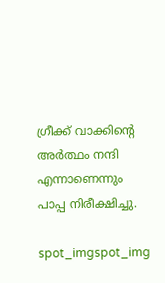ഗ്രീക്ക് വാക്കിന്റെ അര്‍ത്ഥം നന്ദി എന്നാണെന്നും പാപ്പ നിരീക്ഷിച്ചു.

spot_imgspot_img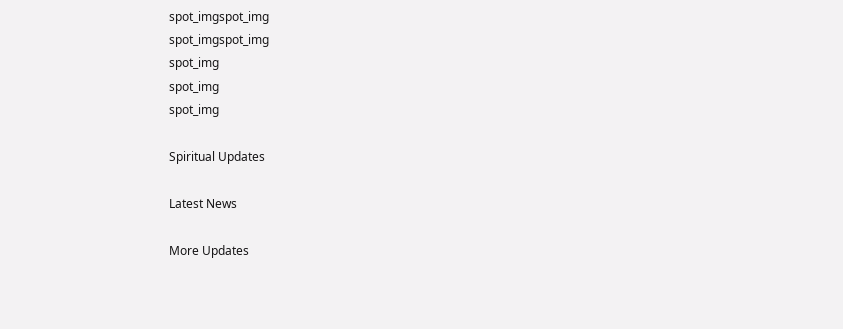spot_imgspot_img
spot_imgspot_img
spot_img
spot_img
spot_img

Spiritual Updates

Latest News

More Updates